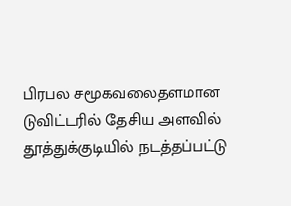பிரபல சமூகவலைதளமான டுவிட்டரில் தேசிய அளவில் தூத்துக்குடியில் நடத்தப்பட்டு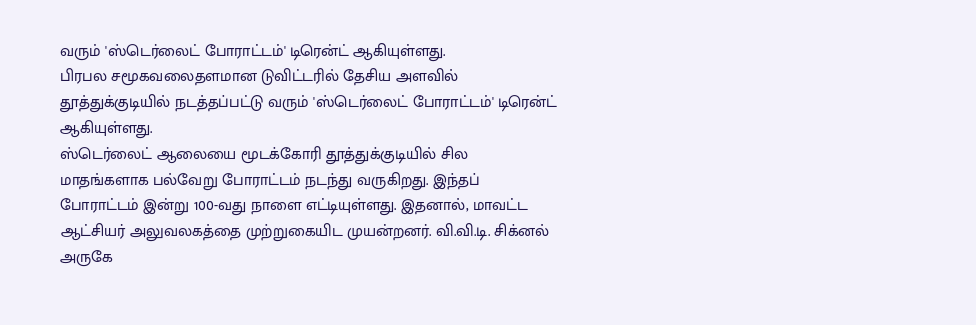வரும் 'ஸ்டெர்லைட் போராட்டம்' டிரென்ட் ஆகியுள்ளது.
பிரபல சமூகவலைதளமான டுவிட்டரில் தேசிய அளவில் தூத்துக்குடியில் நடத்தப்பட்டு வரும் 'ஸ்டெர்லைட் போராட்டம்' டிரென்ட் ஆகியுள்ளது.
ஸ்டெர்லைட் ஆலையை மூடக்கோரி தூத்துக்குடியில் சில மாதங்களாக பல்வேறு போராட்டம் நடந்து வருகிறது. இந்தப் போராட்டம் இன்று 100-வது நாளை எட்டியுள்ளது. இதனால், மாவட்ட ஆட்சியர் அலுவலகத்தை முற்றுகையிட முயன்றனர். வி.வி.டி. சிக்னல் அருகே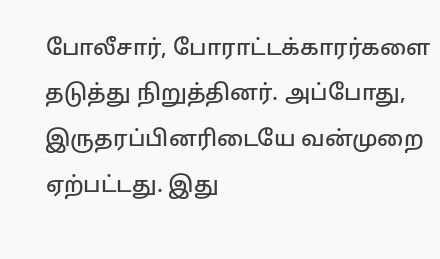போலீசார், போராட்டக்காரர்களை தடுத்து நிறுத்தினர். அப்போது, இருதரப்பினரிடையே வன்முறை ஏற்பட்டது. இது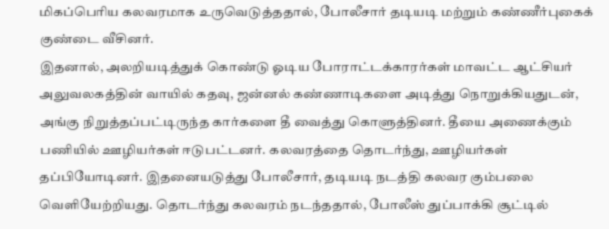மிகப்பெரிய கலவரமாக உருவெடுத்ததால், போலீசார் தடியடி மற்றும் கண்ணீர்புகைக் குண்டை வீசினர்.
இதனால், அலறியடித்துக் கொண்டு ஓடிய போராட்டக்காரர்கள் மாவட்ட ஆட்சியர் அலுவலகத்தின் வாயில் கதவு, ஜன்னல் கண்ணாடிகளை அடித்து நொறுக்கியதுடன், அங்கு நிறுத்தப்பட்டிருந்த கார்களை தீ வைத்து கொளுத்தினர். தீயை அணைக்கும் பணியில் ஊழியர்கள் ஈடுபட்டனர். கலவரத்தை தொடர்ந்து, ஊழியர்கள் தப்பியோடினர். இதனையடுத்து போலீசார், தடியடி நடத்தி கலவர கும்பலை வெளியேற்றியது. தொடர்ந்து கலவரம் நடந்ததால், போலீஸ் துப்பாக்கி சூட்டில்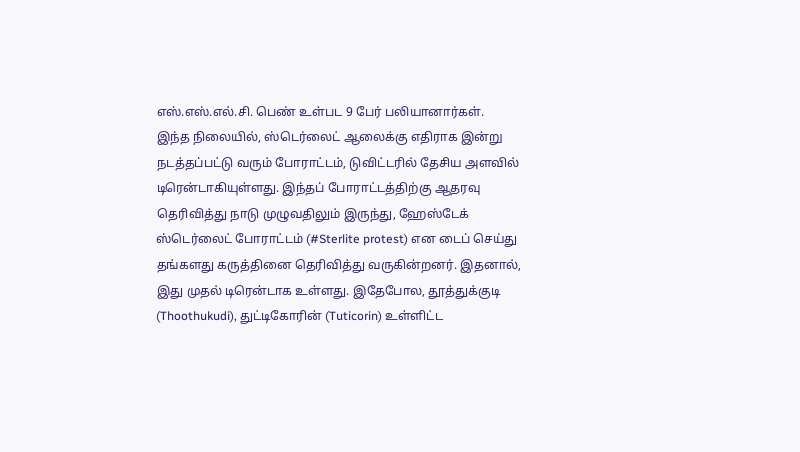எஸ்.எஸ்.எல்.சி. பெண் உள்பட 9 பேர் பலியானார்கள்.
இந்த நிலையில், ஸ்டெர்லைட் ஆலைக்கு எதிராக இன்று நடத்தப்பட்டு வரும் போராட்டம், டுவிட்டரில் தேசிய அளவில் டிரென்டாகியுள்ளது. இந்தப் போராட்டத்திற்கு ஆதரவு தெரிவித்து நாடு முழுவதிலும் இருந்து, ஹேஸ்டேக் ஸ்டெர்லைட் போராட்டம் (#Sterlite protest) என டைப் செய்து தங்களது கருத்தினை தெரிவித்து வருகின்றனர். இதனால், இது முதல் டிரென்டாக உள்ளது. இதேபோல, தூத்துக்குடி (Thoothukudi), துட்டிகோரின் (Tuticorin) உள்ளிட்ட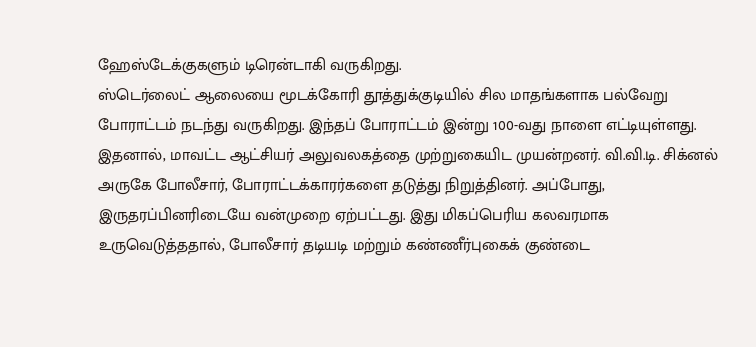ஹேஸ்டேக்குகளும் டிரென்டாகி வருகிறது.
ஸ்டெர்லைட் ஆலையை மூடக்கோரி தூத்துக்குடியில் சில மாதங்களாக பல்வேறு போராட்டம் நடந்து வருகிறது. இந்தப் போராட்டம் இன்று 100-வது நாளை எட்டியுள்ளது. இதனால், மாவட்ட ஆட்சியர் அலுவலகத்தை முற்றுகையிட முயன்றனர். வி.வி.டி. சிக்னல் அருகே போலீசார், போராட்டக்காரர்களை தடுத்து நிறுத்தினர். அப்போது, இருதரப்பினரிடையே வன்முறை ஏற்பட்டது. இது மிகப்பெரிய கலவரமாக உருவெடுத்ததால், போலீசார் தடியடி மற்றும் கண்ணீர்புகைக் குண்டை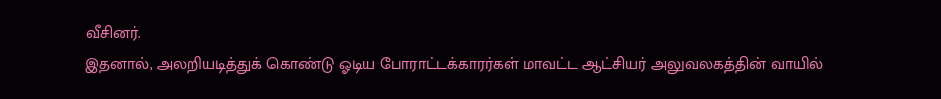வீசினர்.
இதனால், அலறியடித்துக் கொண்டு ஓடிய போராட்டக்காரர்கள் மாவட்ட ஆட்சியர் அலுவலகத்தின் வாயில்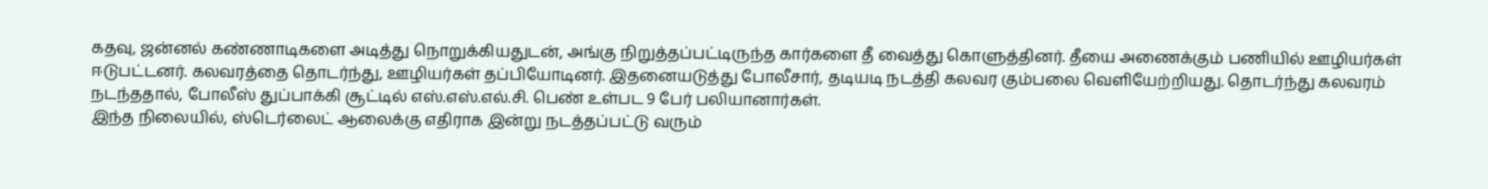கதவு, ஜன்னல் கண்ணாடிகளை அடித்து நொறுக்கியதுடன், அங்கு நிறுத்தப்பட்டிருந்த கார்களை தீ வைத்து கொளுத்தினர். தீயை அணைக்கும் பணியில் ஊழியர்கள் ஈடுபட்டனர். கலவரத்தை தொடர்ந்து, ஊழியர்கள் தப்பியோடினர். இதனையடுத்து போலீசார், தடியடி நடத்தி கலவர கும்பலை வெளியேற்றியது. தொடர்ந்து கலவரம் நடந்ததால், போலீஸ் துப்பாக்கி சூட்டில் எஸ்.எஸ்.எல்.சி. பெண் உள்பட 9 பேர் பலியானார்கள்.
இந்த நிலையில், ஸ்டெர்லைட் ஆலைக்கு எதிராக இன்று நடத்தப்பட்டு வரும்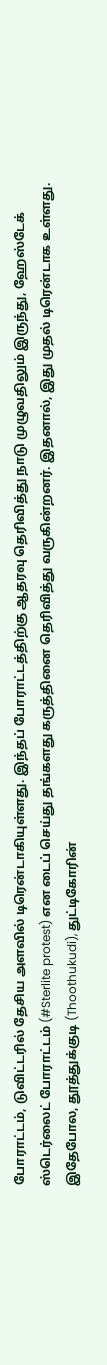போராட்டம், டுவிட்டரில் தேசிய அளவில் டிரென்டாகியுள்ளது. இந்தப் போராட்டத்திற்கு ஆதரவு தெரிவித்து நாடு முழுவதிலும் இருந்து, ஹேஸ்டேக் ஸ்டெர்லைட் போராட்டம் (#Sterlite protest) என டைப் செய்து தங்களது கருத்தினை தெரிவித்து வருகின்றனர். இதனால், இது முதல் டிரென்டாக உள்ளது. இதேபோல, தூத்துக்குடி (Thoothukudi), துட்டிகோரின்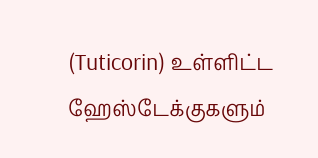(Tuticorin) உள்ளிட்ட ஹேஸ்டேக்குகளும்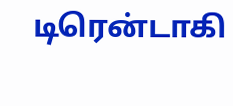டிரென்டாகி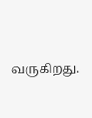வருகிறது.